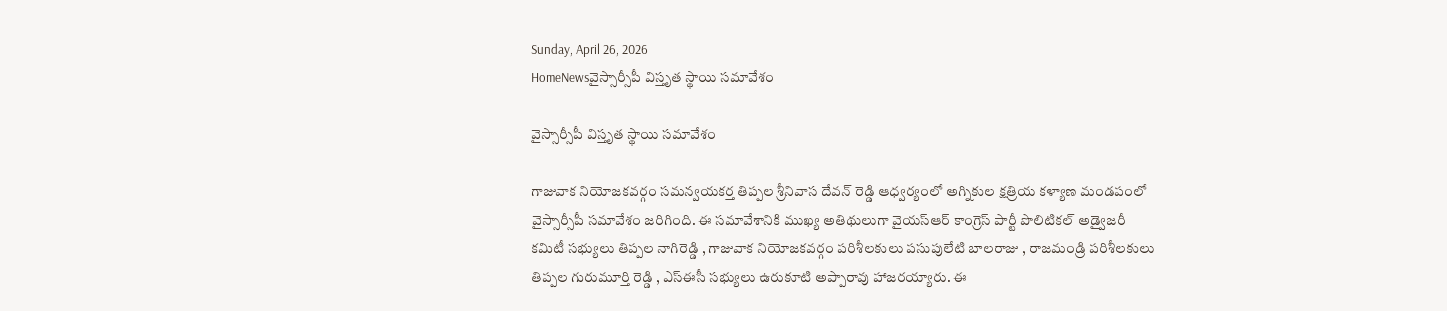Sunday, April 26, 2026
HomeNewsవైస్సార్సీపీ విస్తృత స్థాయి సమావేశం

వైస్సార్సీపీ విస్తృత స్థాయి సమావేశం

గాజువాక నియోజకవర్గం సమన్వయకర్త తిప్పల శ్రీనివాస దేవన్ రెడ్డి ఆధ్వర్యంలో అగ్నికుల క్షత్రియ కళ్యాణ మండపంలో వైస్సార్సీపీ సమావేశం జరిగింది. ఈ సమావేశానికి ముఖ్య అతిథులుగా వైయస్ఆర్ కాంగ్రెస్ పార్టీ పొలిటికల్ అడ్వైజరీ కమిటీ సభ్యులు తిప్పల నాగిరెడ్డి , గాజువాక నియోజకవర్గం పరిశీలకులు పసుపులేటి బాలరాజు , రాజమండ్రి పరిశీలకులు తిప్పల గురుమూర్తి రెడ్డి , ఎస్ఈసీ సభ్యులు ఉరుకూటి అప్పారావు హాజరయ్యారు. ఈ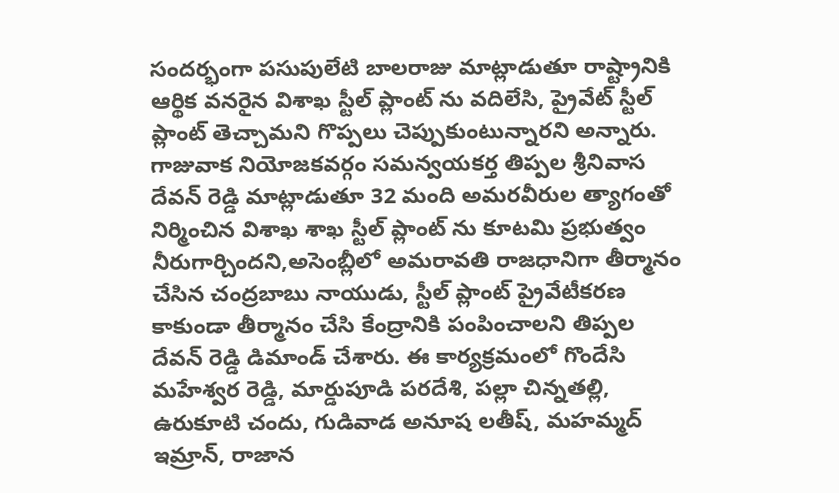సందర్భంగా పసుపులేటి బాలరాజు మాట్లాడుతూ రాష్ట్రానికి ఆర్థిక వనరైన విశాఖ స్టీల్ ప్లాంట్ ను వదిలేసి, ప్రైవేట్ స్టీల్ ప్లాంట్ తెచ్చామని గొప్పలు చెప్పుకుంటున్నారని అన్నారు. గాజువాక నియోజకవర్గం సమన్వయకర్త తిప్పల శ్రీనివాస దేవన్ రెడ్డి మాట్లాడుతూ 32 మంది అమరవీరుల త్యాగంతో నిర్మించిన విశాఖ శాఖ స్టీల్ ప్లాంట్ ను కూటమి ప్రభుత్వం నీరుగార్చిందని,అసెంబ్లీలో అమరావతి రాజధానిగా తీర్మానం చేసిన చంద్రబాబు నాయుడు, స్టీల్ ప్లాంట్ ప్రైవేటీకరణ కాకుండా తీర్మానం చేసి కేంద్రానికి పంపించాలని తిప్పల దేవన్ రెడ్డి డిమాండ్ చేశారు. ఈ కార్యక్రమంలో గొందేసి మహేశ్వర రెడ్డి, మార్డుపూడి పరదేశి, పల్లా చిన్నతల్లి, ఉరుకూటి చందు, గుడివాడ అనూష లతీష్, మహమ్మద్ ఇమ్రాన్, రాజాన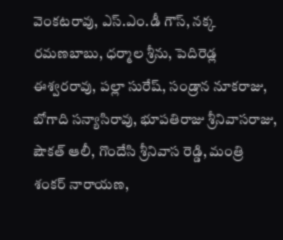వెంకటరావు, ఎస్.ఎం.డీ గౌస్, నక్క రమణబాబు, ధర్మాల శ్రీను, పెదిరెడ్ల ఈశ్వరరావు, పల్లా సురేష్, సండ్రాన నూకరాజు, బోగాది సన్యాసిరావు, భూపతిరాజు శ్రీనివాసరాజు, షౌకత్ ఆలీ, గొందేసి శ్రీనివాస రెడ్డి, మంత్రి శంకర్ నారాయణ,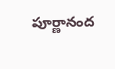పూర్ణానంద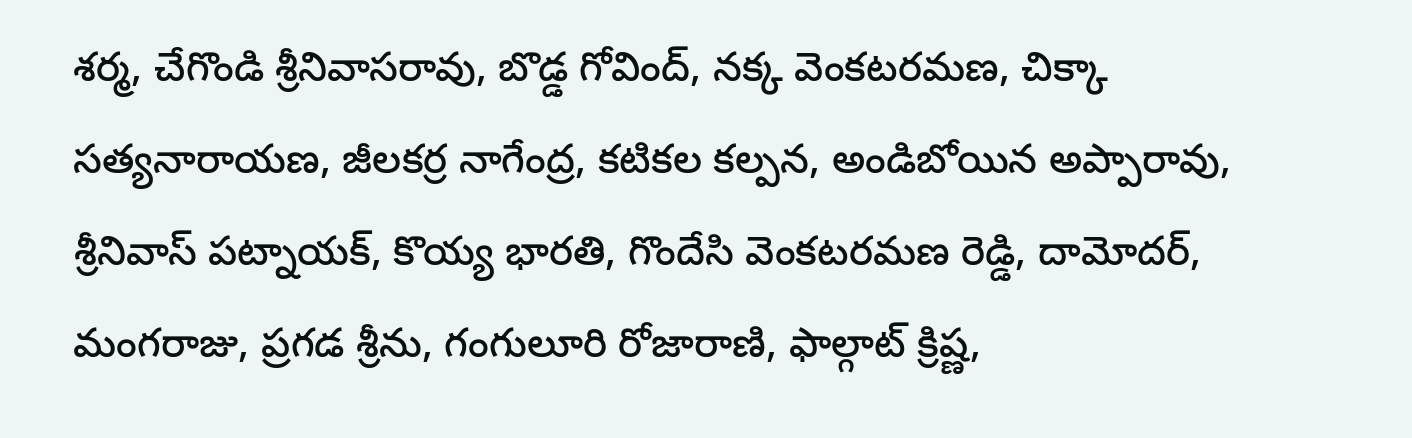శర్మ, చేగొండి శ్రీనివాసరావు, బొడ్డ గోవింద్, నక్క వెంకటరమణ, చిక్కా సత్యనారాయణ, జీలకర్ర నాగేంద్ర, కటికల కల్పన, అండిబోయిన అప్పారావు, శ్రీనివాస్ పట్నాయక్, కొయ్య భారతి, గొందేసి వెంకటరమణ రెడ్డి, దామోదర్, మంగరాజు, ప్రగడ శ్రీను, గంగులూరి రోజారాణి, ఫాల్గాట్ క్రిష్ణ,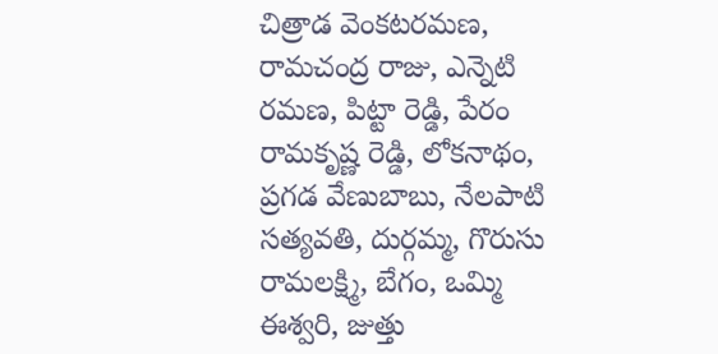చిత్రాడ వెంకటరమణ, రామచంద్ర రాజు, ఎన్నెటి రమణ, పిట్టా రెడ్డి, పేరం రామకృష్ణ రెడ్డి, లోకనాథం, ప్రగడ వేణుబాబు, నేలపాటి సత్యవతి, దుర్గమ్మ, గొరుసు రామలక్ష్మి, బేగం, ఒమ్మి ఈశ్వరి, జుత్తు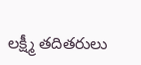లక్ష్మీ తదితరులు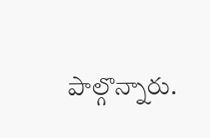పాల్గొన్నారు.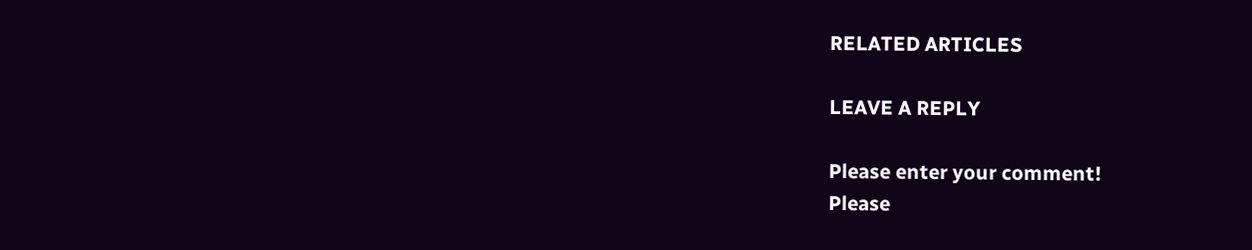RELATED ARTICLES

LEAVE A REPLY

Please enter your comment!
Please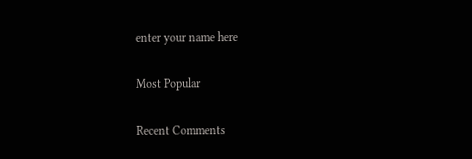enter your name here

Most Popular

Recent Comments